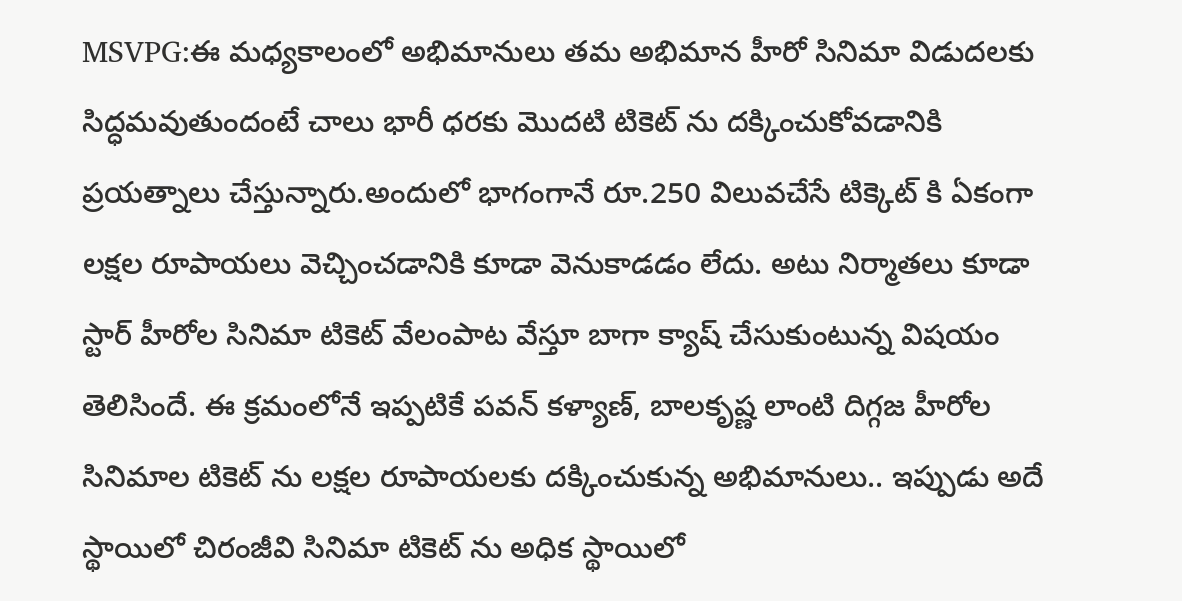MSVPG:ఈ మధ్యకాలంలో అభిమానులు తమ అభిమాన హీరో సినిమా విడుదలకు సిద్ధమవుతుందంటే చాలు భారీ ధరకు మొదటి టికెట్ ను దక్కించుకోవడానికి ప్రయత్నాలు చేస్తున్నారు.అందులో భాగంగానే రూ.250 విలువచేసే టిక్కెట్ కి ఏకంగా లక్షల రూపాయలు వెచ్చించడానికి కూడా వెనుకాడడం లేదు. అటు నిర్మాతలు కూడా స్టార్ హీరోల సినిమా టికెట్ వేలంపాట వేస్తూ బాగా క్యాష్ చేసుకుంటున్న విషయం తెలిసిందే. ఈ క్రమంలోనే ఇప్పటికే పవన్ కళ్యాణ్, బాలకృష్ణ లాంటి దిగ్గజ హీరోల సినిమాల టికెట్ ను లక్షల రూపాయలకు దక్కించుకున్న అభిమానులు.. ఇప్పుడు అదే స్థాయిలో చిరంజీవి సినిమా టికెట్ ను అధిక స్థాయిలో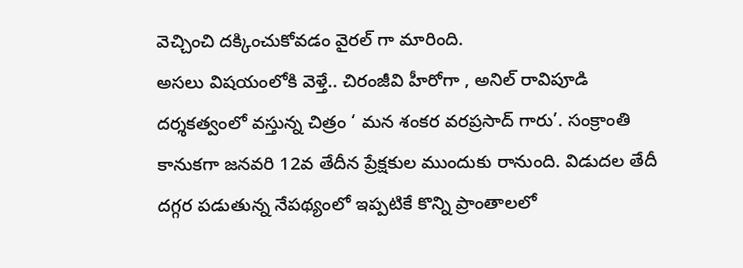వెచ్చించి దక్కించుకోవడం వైరల్ గా మారింది.
అసలు విషయంలోకి వెళ్తే.. చిరంజీవి హీరోగా , అనిల్ రావిపూడి దర్శకత్వంలో వస్తున్న చిత్రం ‘ మన శంకర వరప్రసాద్ గారు’. సంక్రాంతి కానుకగా జనవరి 12వ తేదీన ప్రేక్షకుల ముందుకు రానుంది. విడుదల తేదీ దగ్గర పడుతున్న నేపథ్యంలో ఇప్పటికే కొన్ని ప్రాంతాలలో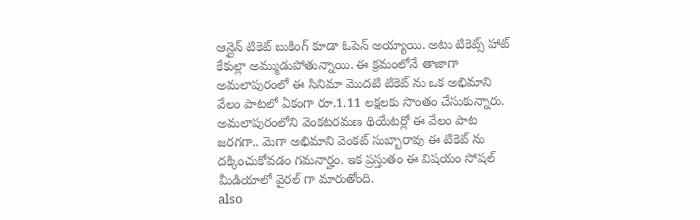ఆన్లైన్ టికెట్ బుకింగ్ కూడా ఓపెన్ అయ్యాయి. అటు టికెట్స్ హాట్ కేకుల్లా అమ్ముడుపోతున్నాయి. ఈ క్రమంలోనే తాజాగా అమలాపురంలో ఈ సినిమా మొదటి టికెట్ ను ఒక అభిమాని వేలం పాటలో ఏకంగా రూ.1.11 లక్షలకు సొంతం చేసుకున్నారు. అమలాపురంలోని వెంకటరమణ థియేటర్లో ఈ వేలం పాట జరగగా.. మెగా అభిమాని వెంకట్ సుబ్బారావు ఈ టికెట్ ను దక్కించుకోవడం గమనార్హం. ఇక ప్రస్తుతం ఈ విషయం సోషల్ మీడియాలో వైరల్ గా మారుతోంది.
also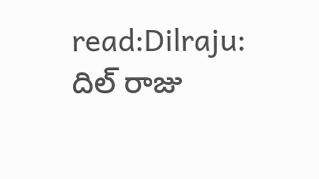read:Dilraju: దిల్ రాజు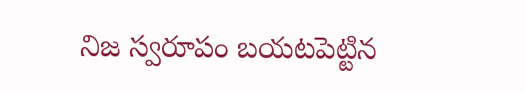నిజ స్వరూపం బయటపెట్టిన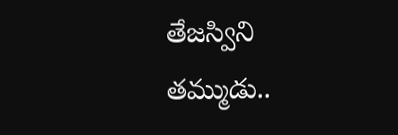తేజస్విని తమ్ముడు..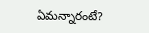ఏమన్నారంటే?